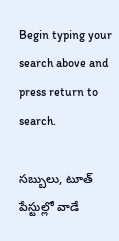Begin typing your search above and press return to search.

సబ్బులు, టూత్ పేస్టుల్లో వాడే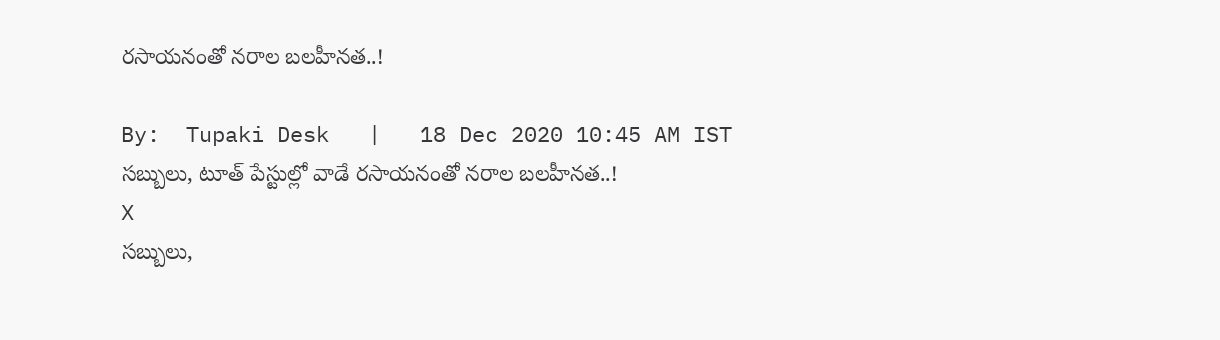రసాయనంతో నరాల బలహీనత..!

By:  Tupaki Desk   |   18 Dec 2020 10:45 AM IST
సబ్బులు, టూత్ పేస్టుల్లో వాడే రసాయనంతో నరాల బలహీనత..!
X
సబ్బులు,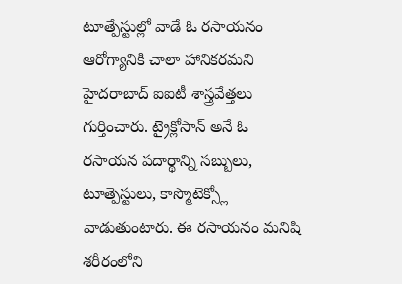టూత్పేస్టుల్లో వాడే ఓ రసాయనం ఆరోగ్యానికి చాలా హానికరమని హైదరాబాద్ ఐఐటీ శాస్త్రవేత్తలు గుర్తించారు. ట్రైక్లోసాన్ అనే ఓ రసాయన పదార్థాన్ని సబ్బులు, టూత్పెస్టులు, కాస్మొటెక్స్లో వాడుతుంటారు. ఈ రసాయనం మనిషి శరీరంలోని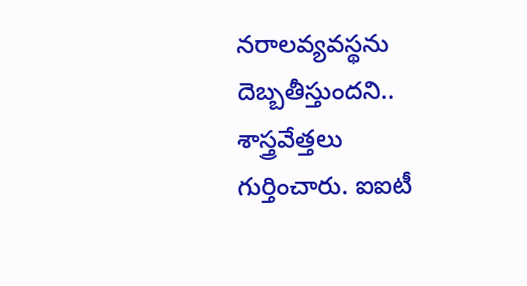నరాలవ్యవస్థను దెబ్బతీస్తుందని.. శాస్త్రవేత్తలు గుర్తించారు. ఐఐటీ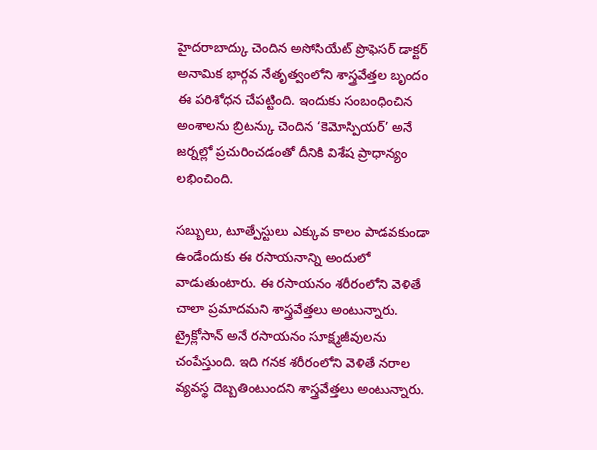హైదరాబాద్కు చెందిన అసోసియేట్ ప్రొఫెసర్ డాక్టర్ అనామిక భార్గవ నేతృత్వంలోని శాస్త్రవేత్తల బృందం ఈ పరిశోధన చేపట్టింది. ఇందుకు సంబంధించిన అంశాలను బ్రిటన్కు చెందిన ‘కెమోస్పియర్’ అనే జర్నల్లో ప్రచురించడంతో దీనికి విశేష ప్రాధాన్యం లభించింది.

సబ్బులు, టూత్పేస్టులు ఎక్కువ కాలం పాడవకుండా ఉండేందుకు ఈ రసాయనాన్ని అందులో వాడుతుంటారు. ఈ రసాయనం శరీరంలోని వెళితే చాలా ప్రమాదమని శాస్త్రవేత్తలు అంటున్నారు. ట్రైక్లోసాన్ అనే రసాయనం సూక్ష్మజీవులను చంపేస్తుంది. ఇది గనక శరీరంలోని వెళితే నరాల వ్యవస్థ దెబ్బతింటుందని శాస్త్రవేత్తలు అంటున్నారు.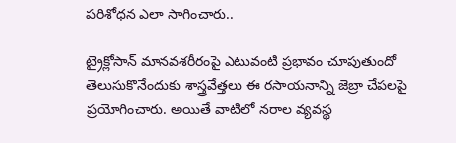పరిశోధన ఎలా సాగించారు..

ట్రైక్లోసాన్ మానవశరీరంపై ఎటువంటి ప్రభావం చూపుతుందో తెలుసుకొనేందుకు శాస్త్రవేత్తలు ఈ రసాయనాన్ని జెబ్రా చేపలపై ప్రయోగించారు. అయితే వాటిలో నరాల వ్యవస్థ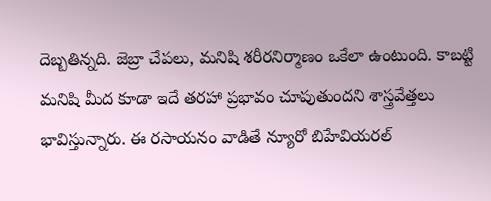దెబ్బతిన్నది. జెబ్రా చేపలు, మనిషి శరీరనిర్మాణం ఒకేలా ఉంటుంది. కాబట్టి మనిషి మీద కూడా ఇదే తరహా ప్రభావం చూపుతుందని శాస్త్రవేత్తలు భావిస్తున్నారు. ఈ రసాయనం వాడితే న్యూరో బిహేవియరల్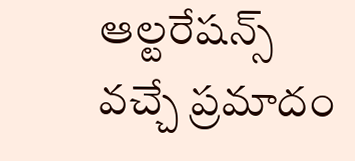ఆల్టరేషన్స్ వచ్చే ప్రమాదం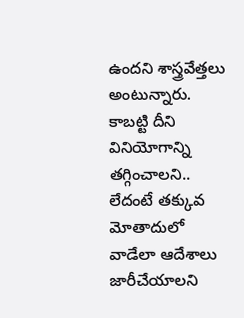ఉందని శాస్త్రవేత్తలు అంటున్నారు. కాబట్టి దీని వినియోగాన్ని తగ్గించాలని.. లేదంటే తక్కువ మోతాదులో వాడేలా ఆదేశాలు జారీచేయాలని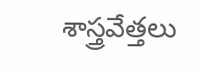శాస్త్రవేత్తలు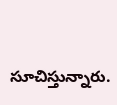సూచిస్తున్నారు.